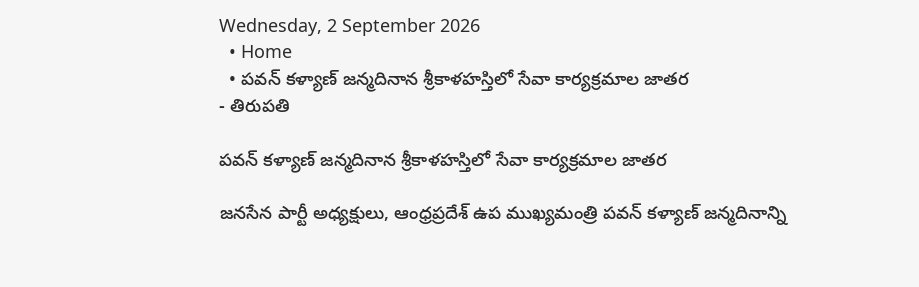Wednesday, 2 September 2026
  • Home
  • పవన్ కళ్యాణ్ జన్మదినాన శ్రీకాళహస్తిలో సేవా కార్యక్రమాల జాతర
- తిరుపతి

పవన్ కళ్యాణ్ జన్మదినాన శ్రీకాళహస్తిలో సేవా కార్యక్రమాల జాతర

జనసేన పార్టీ అధ్యక్షులు, ఆంధ్రప్రదేశ్ ఉప ముఖ్యమంత్రి పవన్ కళ్యాణ్ జన్మదినాన్ని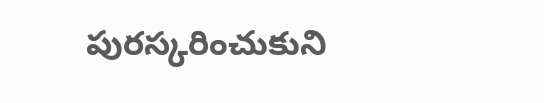పురస్కరించుకుని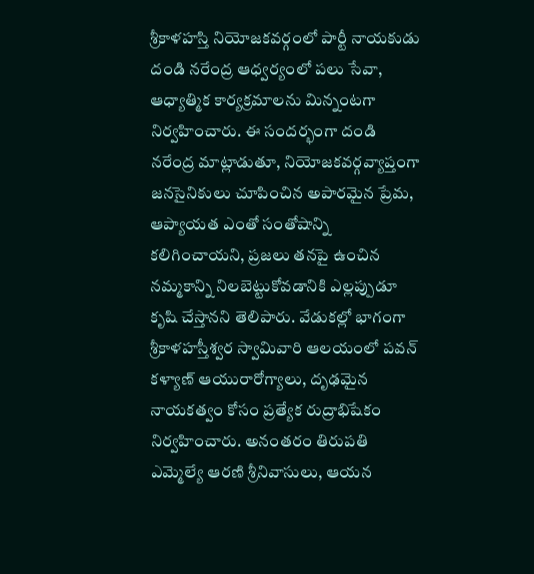శ్రీకాళహస్తి నియోజకవర్గంలో పార్టీ నాయకుడు దండి నరేంద్ర ఆధ్వర్యంలో పలు సేవా, ఆధ్యాత్మిక కార్యక్రమాలను మిన్నంటగా నిర్వహించారు. ఈ సందర్భంగా దండి నరేంద్ర మాట్లాడుతూ, నియోజకవర్గవ్యాప్తంగా జనసైనికులు చూపించిన అపారమైన ప్రేమ, ఆప్యాయత ఎంతో సంతోషాన్ని కలిగించాయని, ప్రజలు తనపై ఉంచిన నమ్మకాన్ని నిలబెట్టుకోవడానికి ఎల్లప్పుడూ కృషి చేస్తానని తెలిపారు. వేడుకల్లో భాగంగా శ్రీకాళహస్తీశ్వర స్వామివారి ఆలయంలో పవన్ కళ్యాణ్ ఆయురారోగ్యాలు, దృఢమైన నాయకత్వం కోసం ప్రత్యేక రుద్రాభిషేకం నిర్వహించారు. అనంతరం తిరుపతి ఎమ్మెల్యే ఆరణి శ్రీనివాసులు, ఆయన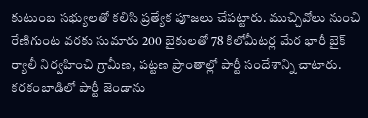కుటుంబ సభ్యులతో కలిసి ప్రత్యేక పూజలు చేపట్టారు. ముచ్చివోలు నుంచి రేణిగుంట వరకు సుమారు 200 బైకులతో 78 కిలోమీటర్ల మేర భారీ బైక్ ర్యాలీ నిర్వహించి గ్రామీణ, పట్టణ ప్రాంతాల్లో పార్టీ సందేశాన్ని చాటారు. కరకంబాడిలో పార్టీ జెండాను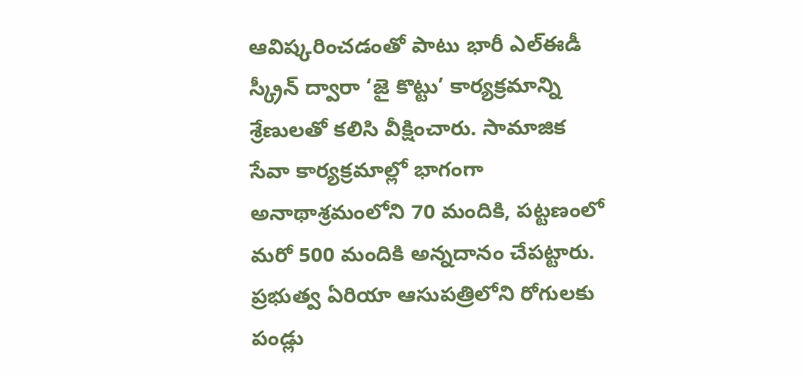ఆవిష్కరించడంతో పాటు భారీ ఎల్‌ఈడీ స్క్రీన్ ద్వారా ‘జై కొట్టు’ కార్యక్రమాన్ని శ్రేణులతో కలిసి వీక్షించారు. సామాజిక సేవా కార్యక్రమాల్లో భాగంగా అనాథాశ్రమంలోని 70 మందికి, పట్టణంలో మరో 500 మందికి అన్నదానం చేపట్టారు. ప్రభుత్వ ఏరియా ఆసుపత్రిలోని రోగులకు పండ్లు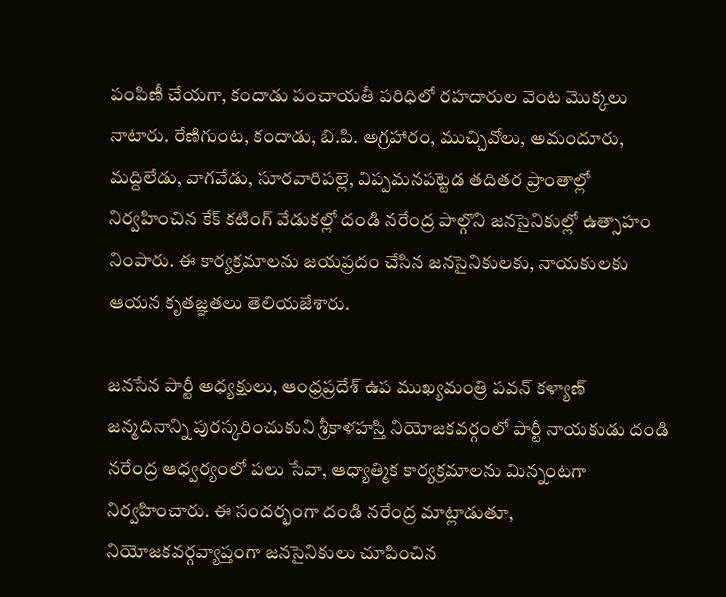పంపిణీ చేయగా, కందాడు పంచాయతీ పరిధిలో రహదారుల వెంట మొక్కలు నాటారు. రేణిగుంట, కందాడు, బి.పి. అగ్రహారం, ముచ్చివోలు, అమందూరు, మద్దిలేడు, వాగవేడు, సూరవారిపల్లె, విప్పమనపట్టెడ తదితర ప్రాంతాల్లో నిర్వహించిన కేక్ కటింగ్ వేడుకల్లో దండి నరేంద్ర పాల్గొని జనసైనికుల్లో ఉత్సాహం నింపారు. ఈ కార్యక్రమాలను జయప్రదం చేసిన జనసైనికులకు, నాయకులకు ఆయన కృతజ్ఞతలు తెలియజేశారు.

జనసేన పార్టీ అధ్యక్షులు, ఆంధ్రప్రదేశ్ ఉప ముఖ్యమంత్రి పవన్ కళ్యాణ్ జన్మదినాన్ని పురస్కరించుకుని శ్రీకాళహస్తి నియోజకవర్గంలో పార్టీ నాయకుడు దండి నరేంద్ర ఆధ్వర్యంలో పలు సేవా, ఆధ్యాత్మిక కార్యక్రమాలను మిన్నంటగా నిర్వహించారు. ఈ సందర్భంగా దండి నరేంద్ర మాట్లాడుతూ, నియోజకవర్గవ్యాప్తంగా జనసైనికులు చూపించిన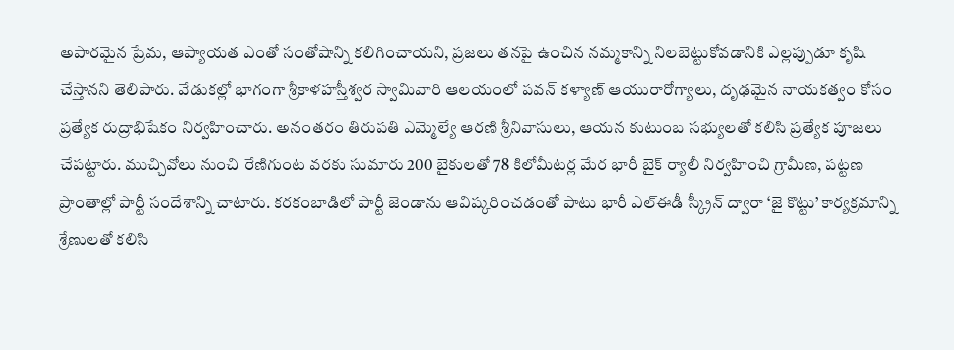అపారమైన ప్రేమ, ఆప్యాయత ఎంతో సంతోషాన్ని కలిగించాయని, ప్రజలు తనపై ఉంచిన నమ్మకాన్ని నిలబెట్టుకోవడానికి ఎల్లప్పుడూ కృషి చేస్తానని తెలిపారు. వేడుకల్లో భాగంగా శ్రీకాళహస్తీశ్వర స్వామివారి ఆలయంలో పవన్ కళ్యాణ్ ఆయురారోగ్యాలు, దృఢమైన నాయకత్వం కోసం ప్రత్యేక రుద్రాభిషేకం నిర్వహించారు. అనంతరం తిరుపతి ఎమ్మెల్యే ఆరణి శ్రీనివాసులు, ఆయన కుటుంబ సభ్యులతో కలిసి ప్రత్యేక పూజలు చేపట్టారు. ముచ్చివోలు నుంచి రేణిగుంట వరకు సుమారు 200 బైకులతో 78 కిలోమీటర్ల మేర భారీ బైక్ ర్యాలీ నిర్వహించి గ్రామీణ, పట్టణ ప్రాంతాల్లో పార్టీ సందేశాన్ని చాటారు. కరకంబాడిలో పార్టీ జెండాను ఆవిష్కరించడంతో పాటు భారీ ఎల్‌ఈడీ స్క్రీన్ ద్వారా ‘జై కొట్టు’ కార్యక్రమాన్ని శ్రేణులతో కలిసి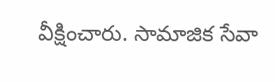వీక్షించారు. సామాజిక సేవా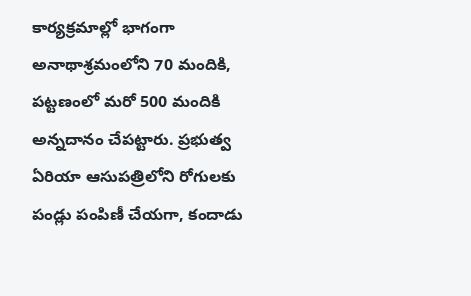కార్యక్రమాల్లో భాగంగా అనాథాశ్రమంలోని 70 మందికి, పట్టణంలో మరో 500 మందికి అన్నదానం చేపట్టారు. ప్రభుత్వ ఏరియా ఆసుపత్రిలోని రోగులకు పండ్లు పంపిణీ చేయగా, కందాడు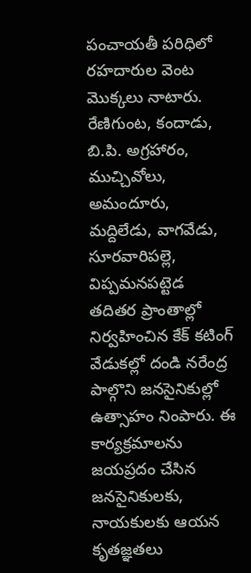పంచాయతీ పరిధిలో రహదారుల వెంట మొక్కలు నాటారు. రేణిగుంట, కందాడు, బి.పి. అగ్రహారం, ముచ్చివోలు, అమందూరు, మద్దిలేడు, వాగవేడు, సూరవారిపల్లె, విప్పమనపట్టెడ తదితర ప్రాంతాల్లో నిర్వహించిన కేక్ కటింగ్ వేడుకల్లో దండి నరేంద్ర పాల్గొని జనసైనికుల్లో ఉత్సాహం నింపారు. ఈ కార్యక్రమాలను జయప్రదం చేసిన జనసైనికులకు, నాయకులకు ఆయన కృతజ్ఞతలు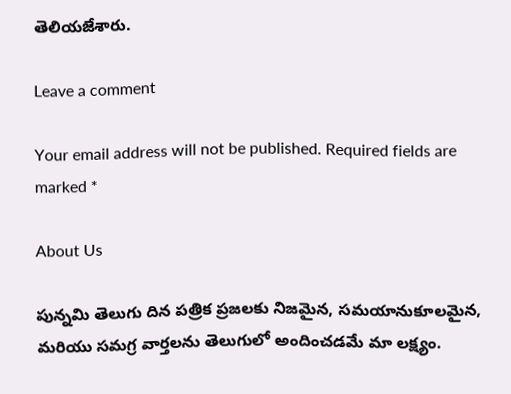తెలియజేశారు.

Leave a comment

Your email address will not be published. Required fields are marked *

About Us

పున్నమి తెలుగు దిన పత్రిక ప్రజలకు నిజమైన, సమయానుకూలమైన, మరియు సమగ్ర వార్తలను తెలుగులో అందించడమే మా లక్ష్యం.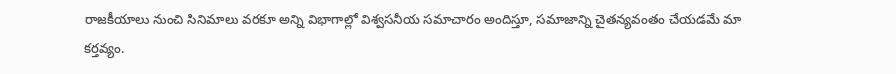రాజకీయాలు నుంచి సినిమాలు వరకూ అన్ని విభాగాల్లో విశ్వసనీయ సమాచారం అందిస్తూ, సమాజాన్ని చైతన్యవంతం చేయడమే మా కర్తవ్యం.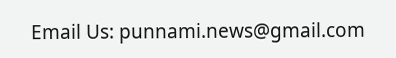Email Us: punnami.news@gmail.com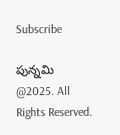Subscribe

పున్నమి  @2025. All Rights Reserved.